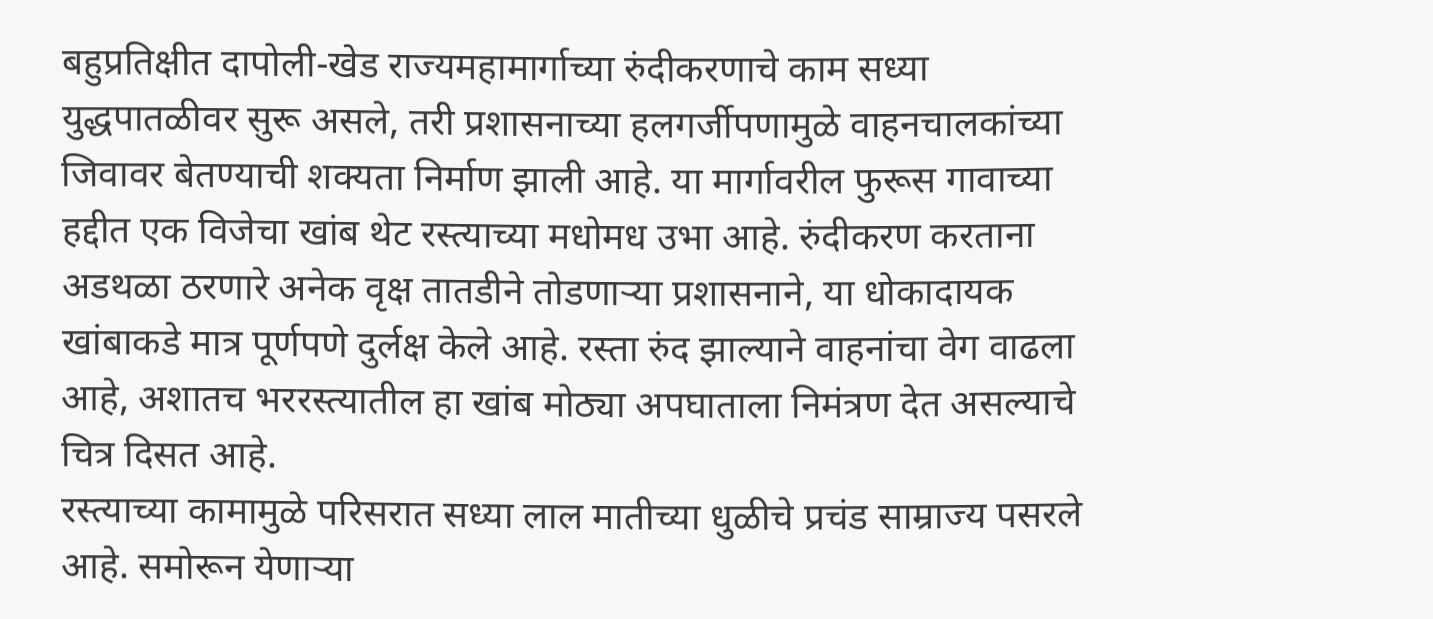बहुप्रतिक्षीत दापोली-खेड राज्यमहामार्गाच्या रुंदीकरणाचे काम सध्या युद्धपातळीवर सुरू असले, तरी प्रशासनाच्या हलगर्जीपणामुळे वाहनचालकांच्या जिवावर बेतण्याची शक्यता निर्माण झाली आहे. या मार्गावरील फुरूस गावाच्या हद्दीत एक विजेचा खांब थेट रस्त्याच्या मधोमध उभा आहे. रुंदीकरण करताना अडथळा ठरणारे अनेक वृक्ष तातडीने तोडणाऱ्या प्रशासनाने, या धोकादायक खांबाकडे मात्र पूर्णपणे दुर्लक्ष केले आहे. रस्ता रुंद झाल्याने वाहनांचा वेग वाढला आहे, अशातच भररस्त्यातील हा खांब मोठ्या अपघाताला निमंत्रण देत असल्याचे चित्र दिसत आहे.
रस्त्याच्या कामामुळे परिसरात सध्या लाल मातीच्या धुळीचे प्रचंड साम्राज्य पसरले आहे. समोरून येणाऱ्या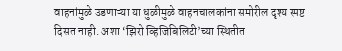वाहनांमुळे उडणाऱ्या या धुळीमुळे वाहनचालकांना समोरील दृश्य स्पष्ट दिसत नाही. अशा ‘झिरो व्हिजिबिलिटी’च्या स्थितीत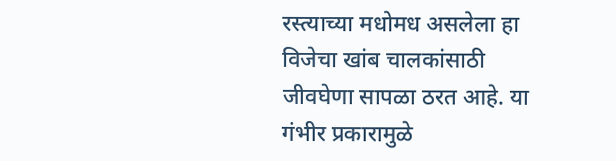रस्त्याच्या मधोमध असलेला हा विजेचा खांब चालकांसाठी जीवघेणा सापळा ठरत आहे. या गंभीर प्रकारामुळे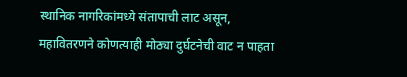स्थानिक नागरिकांमध्ये संतापाची लाट असून, महावितरणने कोणत्याही मोठ्या दुर्घटनेची वाट न पाहता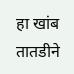हा खांब तातडीने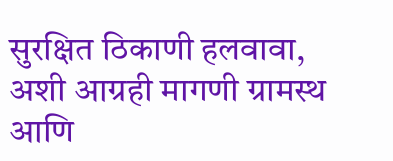सुरक्षित ठिकाणी हलवावा, अशी आग्रही मागणी ग्रामस्थ आणि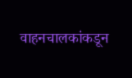वाहनचालकांकडून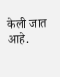केली जात आहे.